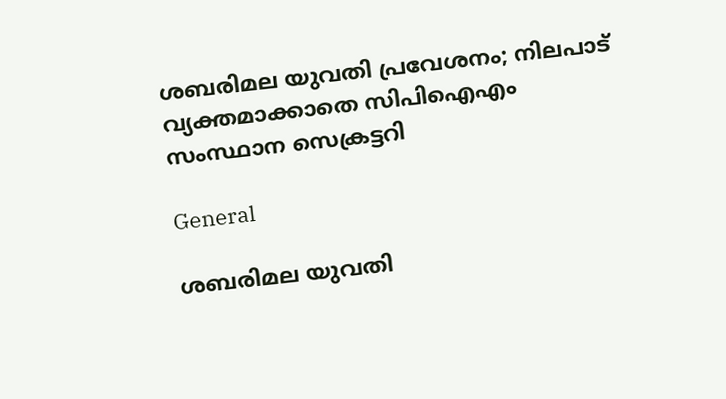ശബരിമല യുവതി പ്രവേശനം; നിലപാട് വ്യക്തമാക്കാതെ സിപിഐഎം സംസ്ഥാന സെക്രട്ടറി

General

ശബരിമല യുവതി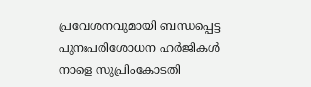പ്രവേശനവുമായി ബന്ധപ്പെട്ട പുനഃപരിശോധന ഹര്‍ജികള്‍ നാളെ സുപ്രിംകോടതി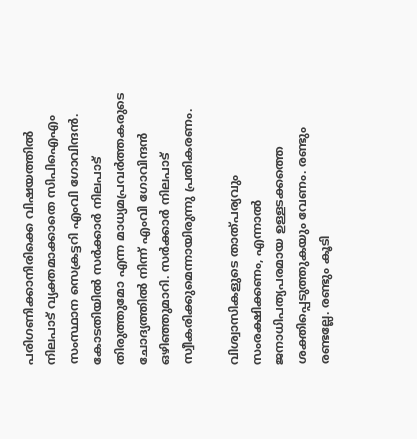പരിഗണിക്കാനിരിക്കെ വിഷയത്തില്‍ നിലപാട് വ്യക്തമാക്കാതെ സിപിഐഎം സംസ്ഥാന സെക്രട്ടറി എംവി ഗോവിന്ദന്‍. കോടതിയില്‍ സര്‍ക്കാര്‍ നിലപാട് തിരുത്തുമോ എന്ന മാധ്യമപ്രവര്‍ത്തകരുടെ ചോദ്യത്തില്‍ നിന്ന് എംവി ഗോവിന്ദന്‍ ഒഴിഞ്ഞുമാറി. സര്‍ക്കാര്‍ നിലപാട് സ്വീകരിക്കുമെന്നായിരുന്നു പ്രതികരണം.

വിശ്വാസികളുടെ താത്പര്യവും സംരക്ഷിക്കണം, എന്നാല്‍ ജനാധിപത്യപരമായ ഉള്ളടക്കത്തെ ശക്തിപ്പെടുത്തുകയും വേണം. രണ്ടും രണ്ടല്ലേ. രണ്ടും കൂടി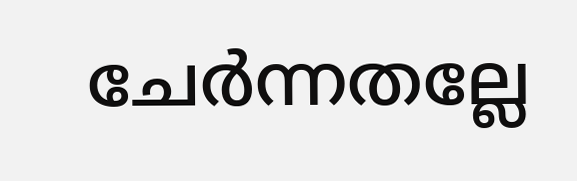ചേര്‍ന്നതല്ലേ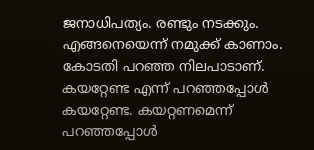ജനാധിപത്യം. രണ്ടും നടക്കും. എങ്ങനെയെന്ന് നമുക്ക് കാണാം. കോടതി പറഞ്ഞ നിലപാടാണ്. കയറ്റേണ്ട എന്ന് പറഞ്ഞപ്പോള്‍ കയറ്റേണ്ട. കയറ്റണമെന്ന് പറഞ്ഞപ്പോള്‍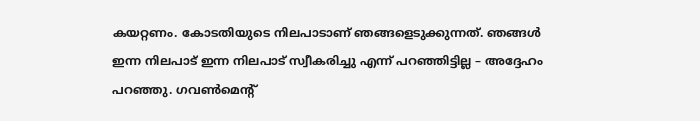കയറ്റണം. കോടതിയുടെ നിലപാടാണ് ഞങ്ങളെടുക്കുന്നത്. ഞങ്ങള്‍ ഇന്ന നിലപാട് ഇന്ന നിലപാട് സ്വീകരിച്ചു എന്ന് പറഞ്ഞിട്ടില്ല – അദ്ദേഹം പറഞ്ഞു. ഗവണ്‍മെന്റ്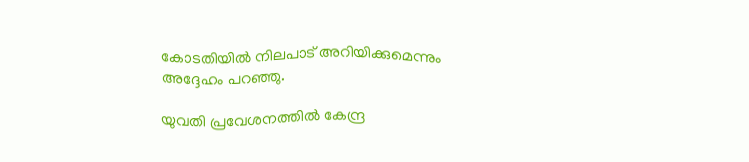കോടതിയില്‍ നിലപാട് അറിയിക്കുമെന്നും അദ്ദേഹം പറഞ്ഞു.

യുവതി പ്രവേശനത്തില്‍ കേന്ദ്ര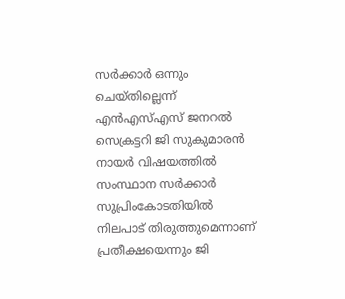സര്‍ക്കാര്‍ ഒന്നും ചെയ്തില്ലെന്ന് എന്‍എസ്എസ് ജനറല്‍ സെക്രട്ടറി ജി സുകുമാരന്‍ നായര്‍ വിഷയത്തില്‍ സംസ്ഥാന സര്‍ക്കാര്‍ സുപ്രിംകോടതിയില്‍ നിലപാട് തിരുത്തുമെന്നാണ് പ്രതീക്ഷയെന്നും ജി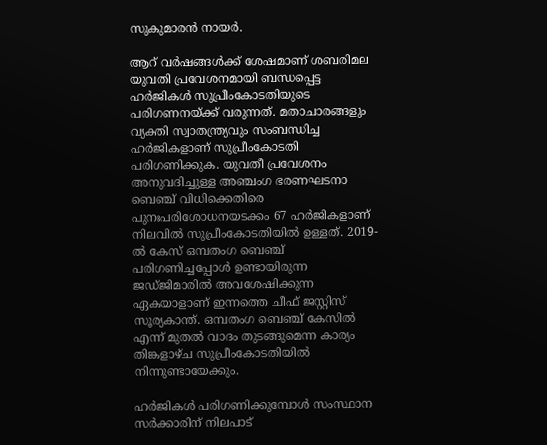സുകുമാരന്‍ നായര്‍.

ആറ് വര്‍ഷങ്ങള്‍ക്ക് ശേഷമാണ് ശബരിമല യുവതി പ്രവേശനമായി ബന്ധപ്പെട്ട ഹര്‍ജികള്‍ സുപ്രീംകോടതിയുടെ പരിഗണനയ്ക്ക് വരുന്നത്. മതാചാരങ്ങളും വ്യക്തി സ്വാതന്ത്ര്യവും സംബന്ധിച്ച ഹര്‍ജികളാണ് സുപ്രീംകോടതി പരിഗണിക്കുക. യുവതീ പ്രവേശനം അനുവദിച്ചുള്ള അഞ്ചംഗ ഭരണഘടനാ ബെഞ്ച് വിധിക്കെതിരെ പുനഃപരിശോധനയടക്കം 67 ഹര്‍ജികളാണ് നിലവില്‍ സുപ്രീംകോടതിയില്‍ ഉള്ളത്. 2019-ല്‍ കേസ് ഒമ്പതംഗ ബെഞ്ച് പരിഗണിച്ചപ്പോള്‍ ഉണ്ടായിരുന്ന ജഡ്ജിമാരില്‍ അവശേഷിക്കുന്ന ഏകയാളാണ് ഇന്നത്തെ ചീഫ് ജസ്റ്റിസ് സൂര്യകാന്ത്. ഒമ്പതംഗ ബെഞ്ച് കേസില്‍ എന്ന് മുതല്‍ വാദം തുടങ്ങുമെന്ന കാര്യം തിങ്കളാഴ്ച സുപ്രീംകോടതിയില്‍ നിന്നുണ്ടായേക്കും.

ഹര്‍ജികള്‍ പരിഗണിക്കുമ്പോള്‍ സംസ്ഥാന സര്‍ക്കാരിന് നിലപാട്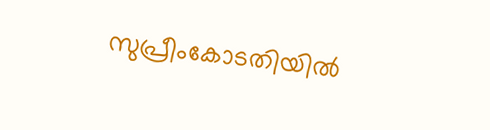സുപ്രീംകോടതിയില്‍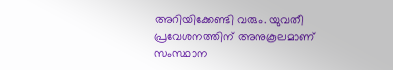അറിയിക്കേണ്ടി വരും. യുവതീ പ്രവേശനത്തിന് അനുകൂലമാണ് സംസ്ഥാന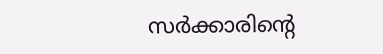സര്‍ക്കാരിന്റെ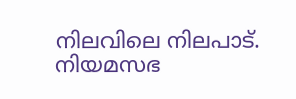നിലവിലെ നിലപാട്. നിയമസഭ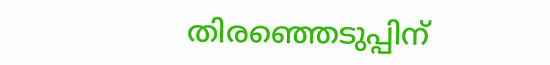തിരഞ്ഞെടുപ്പിന്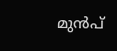മുന്‍പ്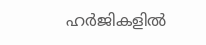ഹര്‍ജികളില്‍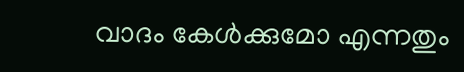വാദം കേള്‍ക്കുമോ എന്നതും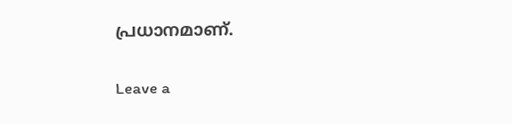പ്രധാനമാണ്.

Leave a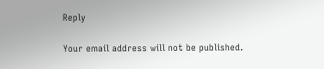Reply

Your email address will not be published.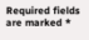Required fields are marked *